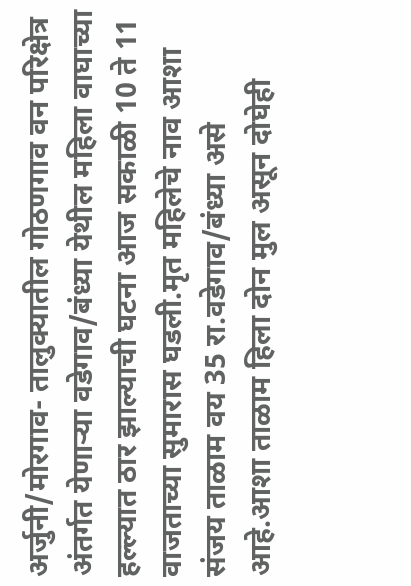अर्जुनी/मोरगाव- तालुक्यातील गोठणगाव वन परिक्षेत्र अंतर्गत येणाऱ्या वडेगाव/बंध्या येथील महिला वाघाच्या हल्ल्यात ठार झाल्याची घटना आज सकाळी 10 ते 11 वाजताच्या सुमारास घडली.मृत महिलेचे नाव आशा संजय ताळाम वय 35 रा.वडेगाव/बंध्या असे आहे.आशा ताळाम हिला दोन मुल असून दोघेही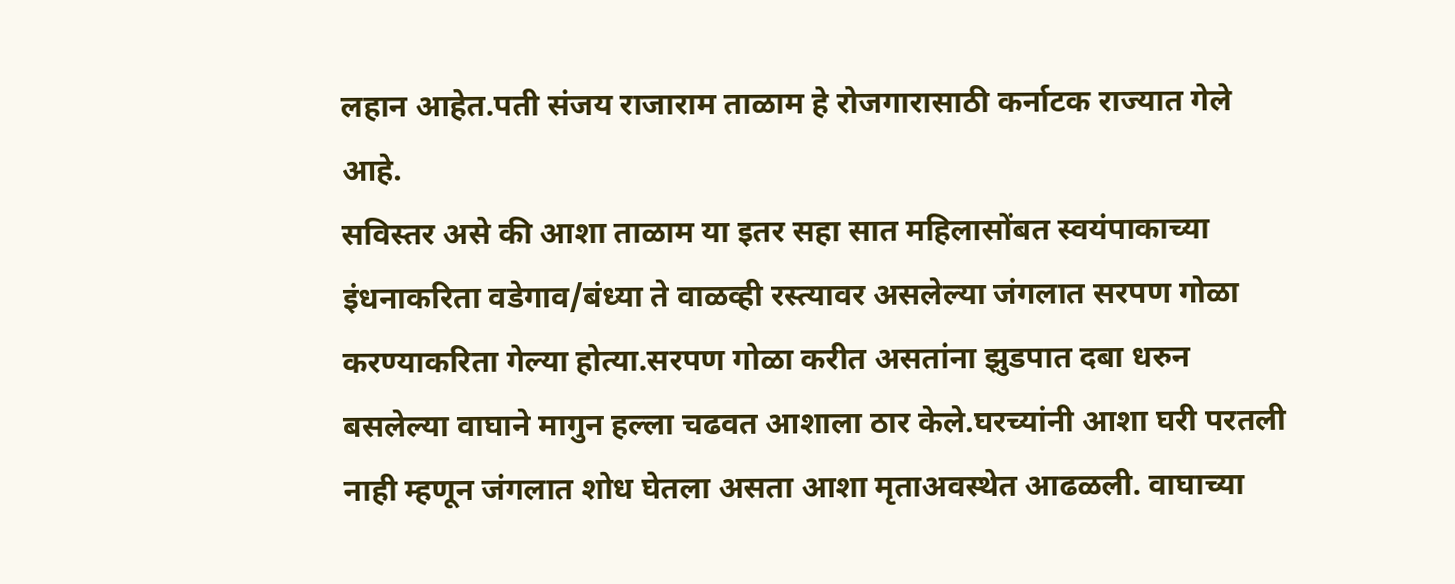लहान आहेत.पती संजय राजाराम ताळाम हे रोजगारासाठी कर्नाटक राज्यात गेले आहे.
सविस्तर असे की आशा ताळाम या इतर सहा सात महिलासोंबत स्वयंपाकाच्या इंधनाकरिता वडेगाव/बंध्या ते वाळव्ही रस्त्यावर असलेल्या जंगलात सरपण गोळा करण्याकरिता गेल्या होत्या.सरपण गोळा करीत असतांना झुडपात दबा धरुन बसलेल्या वाघाने मागुन हल्ला चढवत आशाला ठार केले.घरच्यांनी आशा घरी परतली नाही म्हणून जंगलात शोध घेतला असता आशा मृताअवस्थेत आढळली. वाघाच्या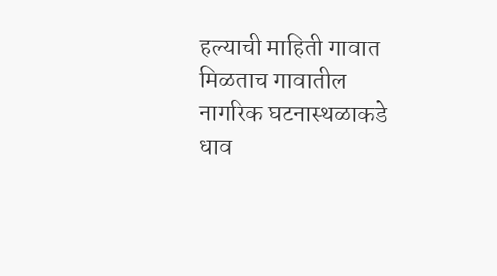हल्याची माहिती गावात मिळताच गावातील नागरिक घटनास्थळाकडे धाव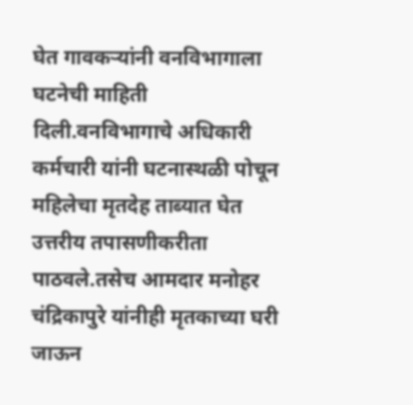घेत गावकऱ्यांनी वनविभागाला घटनेची माहिती दिली.वनविभागाचे अधिकारी कर्मचारी यांनी घटनास्थळी पोचून महिलेचा मृतदेह ताब्यात घेत उत्तरीय तपासणीकरीता पाठवले.तसेच आमदार मनोहर चंद्रिकापुरे यांनीही मृतकाच्या घरी जाऊन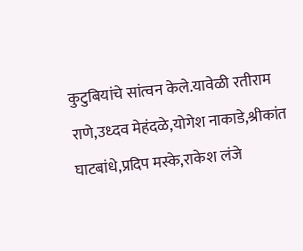कुटुबियांचे सांत्वन केले.यावेळी रतीराम राणे,उध्दव मेहंदळे,योगेश नाकाडे,श्रीकांत घाटबांधे,प्रदिप मस्के,राकेश लंजे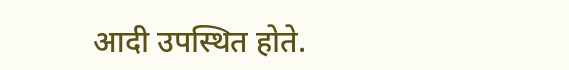आदी उपस्थित होते.